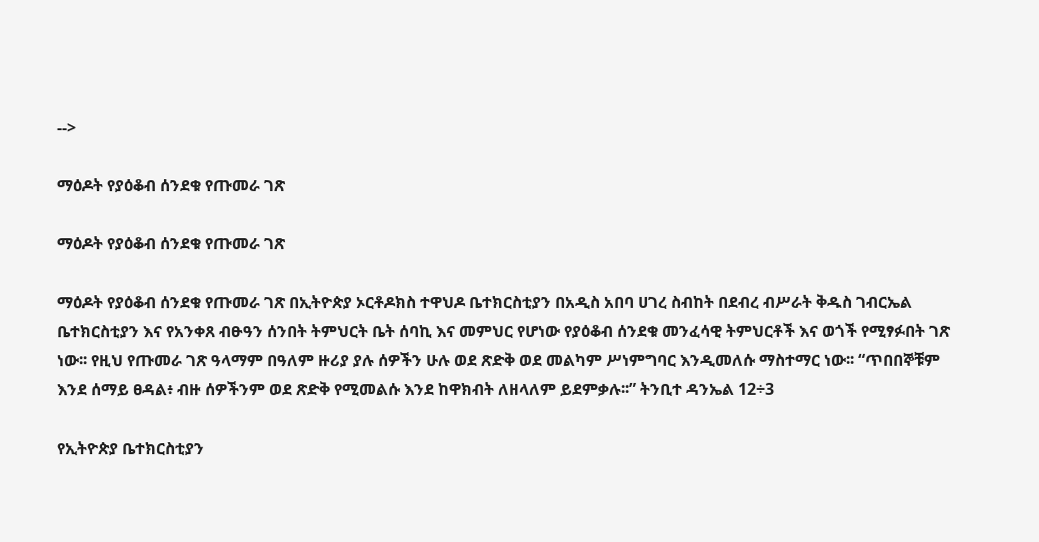-->

ማዕዶት የያዕቆብ ሰንደቁ የጡመራ ገጽ

ማዕዶት የያዕቆብ ሰንደቁ የጡመራ ገጽ

ማዕዶት የያዕቆብ ሰንደቁ የጡመራ ገጽ በኢትዮጵያ ኦርቶዶክስ ተዋህዶ ቤተክርስቲያን በአዲስ አበባ ሀገረ ስብከት በደብረ ብሥራት ቅዱስ ገብርኤል ቤተክርስቲያን እና የአንቀጸ ብፁዓን ሰንበት ትምህርት ቤት ሰባኪ እና መምህር የሆነው የያዕቆብ ሰንደቁ መንፈሳዊ ትምህርቶች እና ወጎች የሚፃፉበት ገጽ ነው፡፡ የዚህ የጡመራ ገጽ ዓላማም በዓለም ዙሪያ ያሉ ሰዎችን ሁሉ ወደ ጽድቅ ወደ መልካም ሥነምግባር እንዲመለሱ ማስተማር ነው፡፡ “ጥበበኞቹም እንደ ሰማይ ፀዳል፥ ብዙ ሰዎችንም ወደ ጽድቅ የሚመልሱ እንደ ከዋክብት ለዘላለም ይደምቃሉ፡፡” ትንቢተ ዳንኤል 12÷3

የኢትዮጵያ ቤተክርስቲያን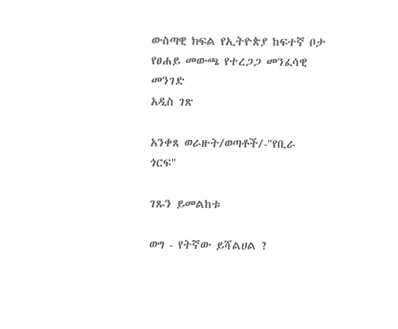ውስጣዊ ክፍል የኢትዮጵያ ከፍተኛ ቦታ የፀሐይ መውጫ የተረጋጋ መንፈሳዊ መንገድ
አዲስ ገጽ

አንቀጸ ወራዙት/ወጣቶች/-"የቢራ ጎርፍ"

ገጹን ይመልከቱ

ወግ - የትኛው ይሻልሀል ?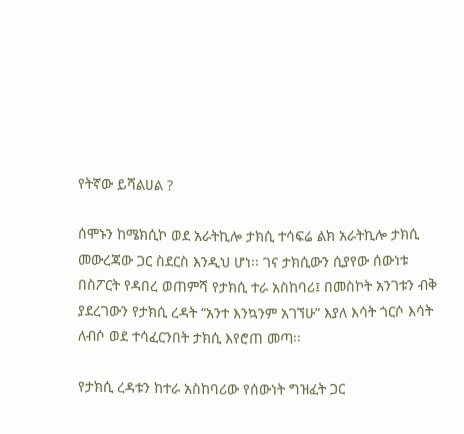የትኛው ይሻልሀል ?

ሰሞኑን ከሜክሲኮ ወደ አራትኪሎ ታክሲ ተሳፍሬ ልክ አራትኪሎ ታክሲ መውረጃው ጋር ስደርስ እንዲህ ሆነ፡፡ ገና ታክሲውን ሲያየው ሰውነቱ በስፖርት የዳበረ ወጠምሻ የታክሲ ተራ አስከባሪ፤ በመስኮት አንገቱን ብቅ ያደረገውን የታክሲ ረዳት “አንተ እንኳንም አገኘሁ” እያለ እሳት ጎርሶ እሳት ለብሶ ወደ ተሳፈርንበት ታክሲ እየሮጠ መጣ፡፡

የታክሲ ረዳቱን ከተራ አስከባሪው የሰውነት ግዝፈት ጋር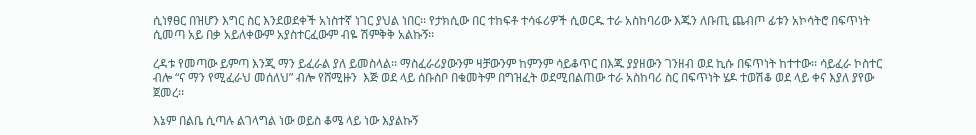ሲነፃፀር በዝሆን እግር ስር እንደወደቀች አነስተኛ ነገር ያህል ነበር፡፡ የታክሲው በር ተከፍቶ ተሳፋሪዎች ሲወርዱ ተራ አስከባሪው እጁን ለቡጢ ጨብጦ ፊቱን አኮሳትሮ በፍጥነት ሲመጣ አይ በቃ አይለቀውም አያስተርፈውም ብዬ ሽምቅቅ አልኩኝ፡፡

ረዳቱ የመጣው ይምጣ እንጂ ማን ይፈራል ያለ ይመስላል፡፡ ማስፈራሪያውንም ዛቻውንም ከምንም ሳይቆጥር በእጁ ያያዘውን ገንዘብ ወደ ኪሱ በፍጥነት ከተተው፡፡ ሳይፈራ ኮስተር ብሎ “ና ማን የሚፈራህ መሰለህ” ብሎ የሸሚዙን  እጅ ወደ ላይ ሰቡስቦ በቁመትም በግዝፈት ወደሚበልጠው ተራ አስከባሪ ስር በፍጥነት ሄዶ ተወሽቆ ወደ ላይ ቀና እያለ ያየው ጀመረ፡፡

እኔም በልቤ ሲጣሉ ልገላግል ነው ወይስ ቆሜ ላይ ነው እያልኩኝ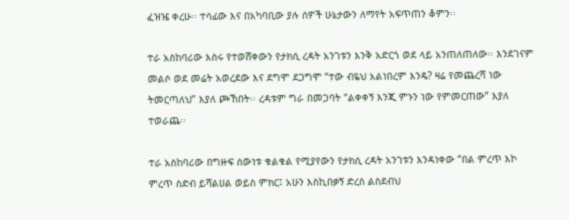ፈዝዤ ቀረሁ፡፡ ተሳፊው እና በአካባቢው ያሉ ሰዎች ሁኔታውን ለማየት አፍጥጠን ቆምን፡፡

ተራ አስከባሪው እስሩ የተወሸቀውን የታክሲ ረዳት አንገቱን እንቅ አድርጎ ወደ ላይ አንጠለጠለው፡፡ እንደገናም መልሶ ወደ መሬት አወረደው እና ደግሞ ደጋግሞ “ተው ብዬህ አልነበረም እንዴ? ዛሬ የመጨረሻ ነው ትመርጣለህ” እያለ ጮኸበት፡፡ ረዳቱም ግራ በመጋባት “ልቀቀኝ እንጂ ምኑን ነው የምመርጠው” እያለ ተወራጨ፡፡

ተራ አስከባሪው በግዙፍ ሰውነቱ ቁልቁል የሚያየውን የታክሲ ረዳት አንገቱን እንዳነቀው “በል ምረጥ እኮ ምረጥ ስድብ ይሻልሀል ወይስ ምክር፤ አሁን እስኪበቃኝ ድረስ ልስደብህ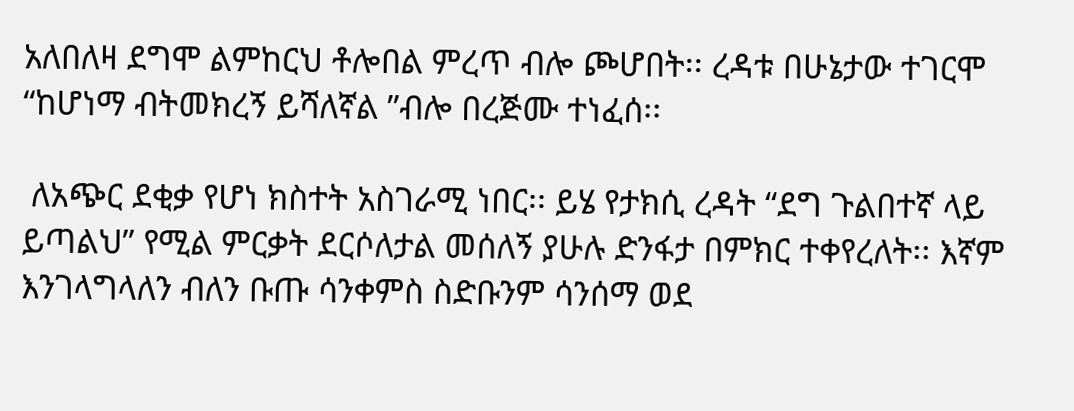አለበለዛ ደግሞ ልምከርህ ቶሎበል ምረጥ ብሎ ጮሆበት፡፡ ረዳቱ በሁኔታው ተገርሞ “ከሆነማ ብትመክረኝ ይሻለኛል ”ብሎ በረጅሙ ተነፈሰ፡፡

 ለአጭር ደቂቃ የሆነ ክስተት አስገራሚ ነበር፡፡ ይሄ የታክሲ ረዳት “ደግ ጉልበተኛ ላይ ይጣልህ” የሚል ምርቃት ደርሶለታል መሰለኝ ያሁሉ ድንፋታ በምክር ተቀየረለት፡፡ እኛም እንገላግላለን ብለን ቡጡ ሳንቀምስ ስድቡንም ሳንሰማ ወደ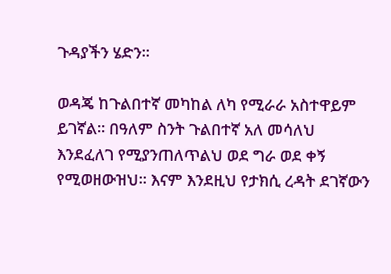ጉዳያችን ሄድን፡፡

ወዳጄ ከጉልበተኛ መካከል ለካ የሚራራ አስተዋይም ይገኛል፡፡ በዓለም ስንት ጉልበተኛ አለ መሳለህ እንደፈለገ የሚያንጠለጥልህ ወደ ግራ ወደ ቀኝ የሚወዘውዝህ፡፡ እናም እንደዚህ የታክሲ ረዳት ደገኛውን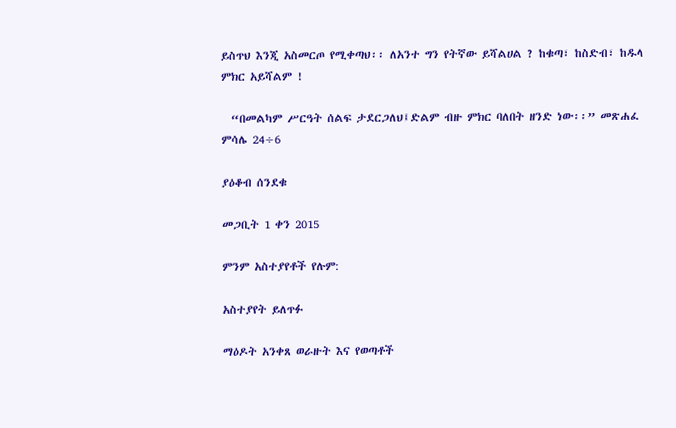ይስጥህ እንጂ አስመርጦ የሚቀጣህ፡፡ ለአንተ ግን የትኛው ይሻልሀል ? ከቁጣ፣ ከስድብ፣ ከዱላ ምክር አይሻልም !

  “በመልካም ሥርዓት ሰልፍ ታደርጋለህ፤ድልም ብዙ ምክር ባለበት ዘንድ ነው፡፡” መጽሐፈ ምሳሌ 24÷6

ያዕቆብ ሰንደቁ

መጋቢት 1 ቀን 2015

ምንም አስተያየቶች የሉም:

አስተያየት ይለጥፉ

ማዕዶት አንቀጸ ወራዙት እና የወጣቶች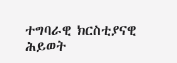ተግባራዊ ክርስቲያናዊ ሕይወት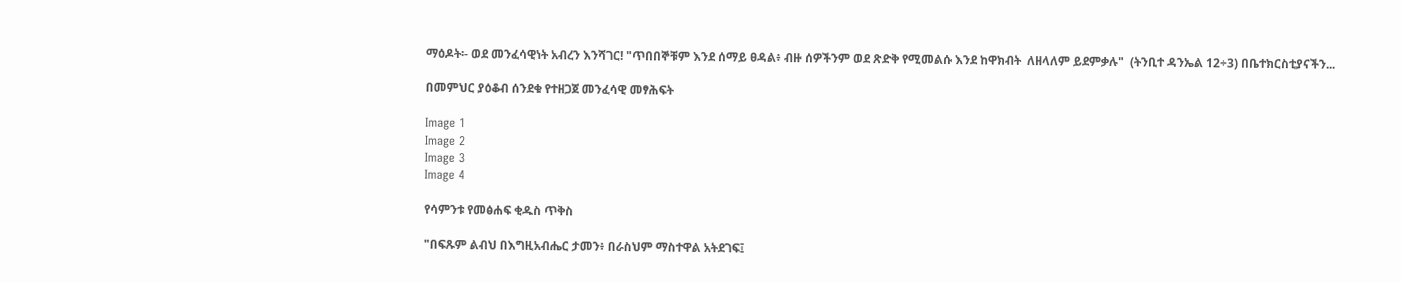ማዕዶት፡- ወደ መንፈሳዊነት አብረን እንሻገር! "ጥበበኞቹም እንደ ሰማይ ፀዳል፥ ብዙ ሰዎችንም ወደ ጽድቅ የሚመልሱ እንደ ከዋክብት  ለዘላለም ይደምቃሉ"  (ትንቢተ ዳንኤል 12÷3) በቤተክርስቲያናችን...

በመምህር ያዕቆብ ሰንደቁ የተዘጋጀ መንፈሳዊ መፃሕፍት

Image 1
Image 2
Image 3
Image 4

የሳምንቱ የመፅሐፍ ቂዱስ ጥቅስ

"በፍጹም ልብህ በእግዚአብሔር ታመን፥ በራስህም ማስተዋል አትደገፍ፤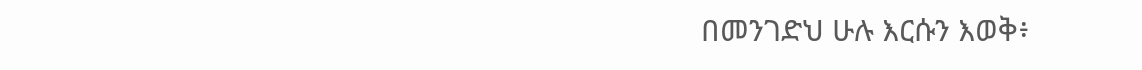በመንገድህ ሁሉ እርሱን እወቅ፥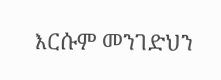እርሱም መንገድህን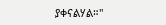ያቀናልሃል።"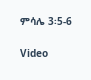ምሳሌ 3፡5-6

Video